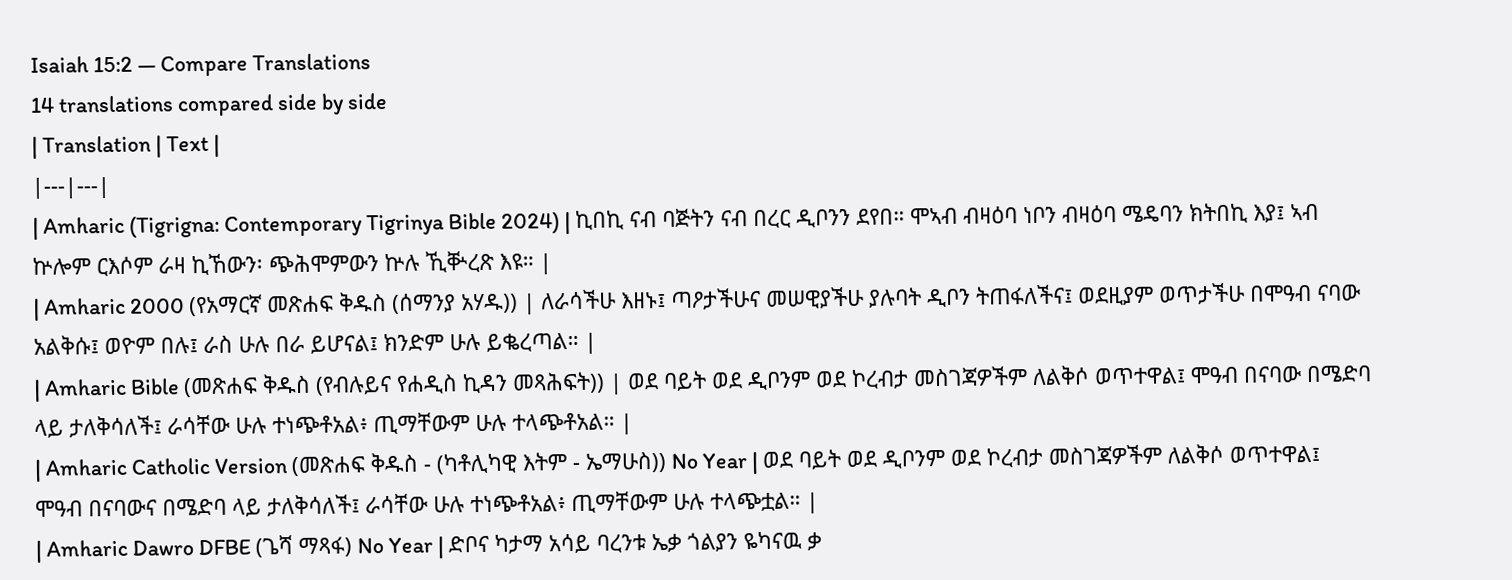Isaiah 15:2 — Compare Translations
14 translations compared side by side
| Translation | Text |
|---|---|
| Amharic (Tigrigna: Contemporary Tigrinya Bible 2024) | ኪበኪ ናብ ባጅትን ናብ በረር ዲቦንን ደየበ። ሞኣብ ብዛዕባ ነቦን ብዛዕባ ሜዴባን ክትበኪ እያ፤ ኣብ ኵሎም ርእሶም ራዛ ኪኸውን፡ ጭሕሞምውን ኵሉ ኺቝረጽ እዩ። |
| Amharic 2000 (የአማርኛ መጽሐፍ ቅዱስ (ሰማንያ አሃዱ)) | ለራሳችሁ እዘኑ፤ ጣዖታችሁና መሠዊያችሁ ያሉባት ዲቦን ትጠፋለችና፤ ወደዚያም ወጥታችሁ በሞዓብ ናባው አልቅሱ፤ ወዮም በሉ፤ ራስ ሁሉ በራ ይሆናል፤ ክንድም ሁሉ ይቈረጣል። |
| Amharic Bible (መጽሐፍ ቅዱስ (የብሉይና የሐዲስ ኪዳን መጻሕፍት)) | ወደ ባይት ወደ ዲቦንም ወደ ኮረብታ መስገጃዎችም ለልቅሶ ወጥተዋል፤ ሞዓብ በናባው በሜድባ ላይ ታለቅሳለች፤ ራሳቸው ሁሉ ተነጭቶአል፥ ጢማቸውም ሁሉ ተላጭቶአል። |
| Amharic Catholic Version (መጽሐፍ ቅዱስ - (ካቶሊካዊ እትም - ኤማሁስ)) No Year | ወደ ባይት ወደ ዲቦንም ወደ ኮረብታ መስገጃዎችም ለልቅሶ ወጥተዋል፤ ሞዓብ በናባውና በሜድባ ላይ ታለቅሳለች፤ ራሳቸው ሁሉ ተነጭቶአል፥ ጢማቸውም ሁሉ ተላጭቷል። |
| Amharic Dawro DFBE (ጌሻ ማጻፋ) No Year | ድቦና ካታማ አሳይ ባረንቱ ኤቃ ጎልያን ዬካናዉ ቃ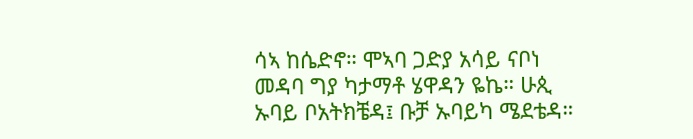ሳኣ ከሴድኖ። ሞኣባ ጋድያ አሳይ ናቦነ መዳባ ግያ ካታማቶ ሄዋዳን ዬኬ። ሁጲ ኡባይ ቦአትክቼዳ፤ ቡቻ ኡባይካ ሜደቴዳ።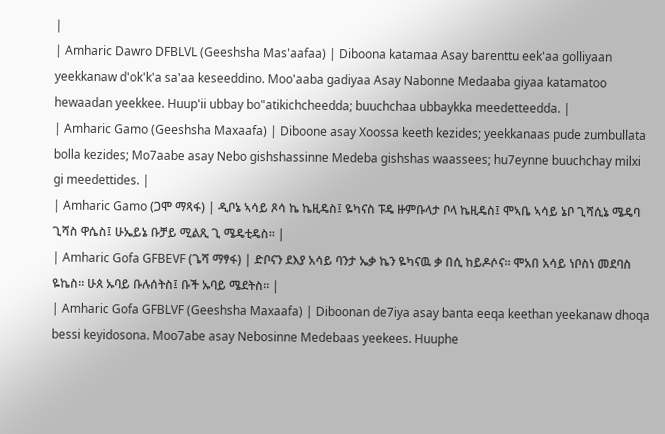|
| Amharic Dawro DFBLVL (Geeshsha Mas'aafaa) | Diboona katamaa Asay barenttu eek'aa golliyaan yeekkanaw d'ok'k'a sa'aa keseeddino. Moo'aaba gadiyaa Asay Nabonne Medaaba giyaa katamatoo hewaadan yeekkee. Huup'ii ubbay bo"atikichcheedda; buuchchaa ubbaykka meedetteedda. |
| Amharic Gamo (Geeshsha Maxaafa) | Diboone asay Xoossa keeth kezides; yeekkanaas pude zumbullata bolla kezides; Mo7aabe asay Nebo gishshassinne Medeba gishshas waassees; hu7eynne buuchchay milxi gi meedettides. |
| Amharic Gamo (ጋሞ ማጻፋ) | ዲቦኔ ኣሳይ ጾሳ ኬ ኬዚዴስ፤ ዬካናስ ፑዴ ዙምቡላታ ቦላ ኬዚዴስ፤ ሞኣቤ ኣሳይ ኔቦ ጊሻሲኔ ሜዴባ ጊሻስ ዋሴስ፤ ሁኤይኔ ቡቻይ ሚልጺ ጊ ሜዴቲዴስ። |
| Amharic Gofa GFBEVF (ጌሻ ማፃፋ) | ድቦናን ደእያ አሳይ ባንታ ኤቃ ኬን ዬካናዉ ቃ በሲ ከይዶሶና። ሞአበ አሳይ ነቦስነ መደባስ ዬኬስ። ሁጰ ኡባይ ቡሉሰትስ፤ ቡች ኡባይ ሜደትስ። |
| Amharic Gofa GFBLVF (Geeshsha Maxaafa) | Diboonan de7iya asay banta eeqa keethan yeekanaw dhoqa bessi keyidosona. Moo7abe asay Nebosinne Medebaas yeekees. Huuphe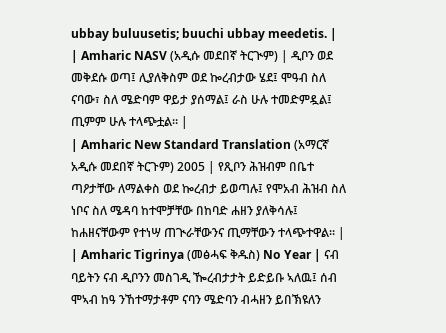ubbay buluusetis; buuchi ubbay meedetis. |
| Amharic NASV (አዲሱ መደበኛ ትርጒም) | ዲቦን ወደ መቅደሱ ወጣ፤ ሊያለቅስም ወደ ኰረብታው ሄደ፤ ሞዓብ ስለ ናባው፣ ስለ ሜድባም ዋይታ ያሰማል፤ ራስ ሁሉ ተመድምዷል፤ ጢምም ሁሉ ተላጭቷል። |
| Amharic New Standard Translation (አማርኛ አዲሱ መደበኛ ትርጉም) 2005 | የጺቦን ሕዝብም በቤተ ጣዖታቸው ለማልቀስ ወደ ኰረብታ ይወጣሉ፤ የሞአብ ሕዝብ ስለ ነቦና ስለ ሜዳባ ከተሞቻቸው በከባድ ሐዘን ያለቅሳሉ፤ ከሐዘናቸውም የተነሣ ጠጒራቸውንና ጢማቸውን ተላጭተዋል። |
| Amharic Tigrinya (መፅሓፍ ቅዱስ) No Year | ናብ ባይትን ናብ ዲቦንን መስገዲ ዀረብታታት ይድይቡ ኣለዉ፤ ሰብ ሞኣብ ከዓ ንኸተማታቶም ናባን ሜድባን ብሓዘን ይበኽዩለን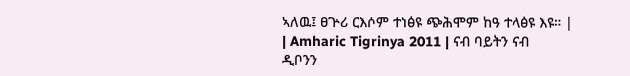ኣለዉ፤ ፀጕሪ ርእሶም ተነፅዩ ጭሕሞም ከዓ ተላፅዩ እዩ። |
| Amharic Tigrinya 2011 | ናብ ባይትን ናብ ዲቦንን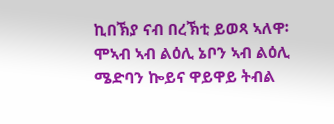ኪበኽያ ናብ በረኽቲ ይወጻ ኣለዋ፡ ሞኣብ ኣብ ልዕሊ ኔቦን ኣብ ልዕሊ ሜድባን ኰይና ዋይዋይ ትብል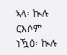ኣላ፡ ኲሉ ርእሶም ነዃዕ፡ ኲሉ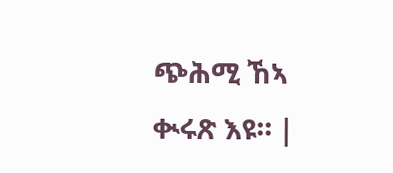ጭሕሚ ኸኣ ቊሩጽ እዩ። |